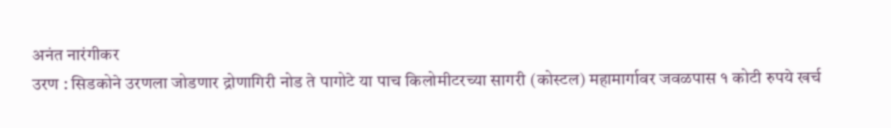अनंत नारंगीकर
उरण : सिडकोने उरणला जोडणार द्रोणागिरी नोड ते पागोटे या पाच किलोमीटरच्या सागरी (कोस्टल) महामार्गावर जवळपास १ कोटी रुपये खर्च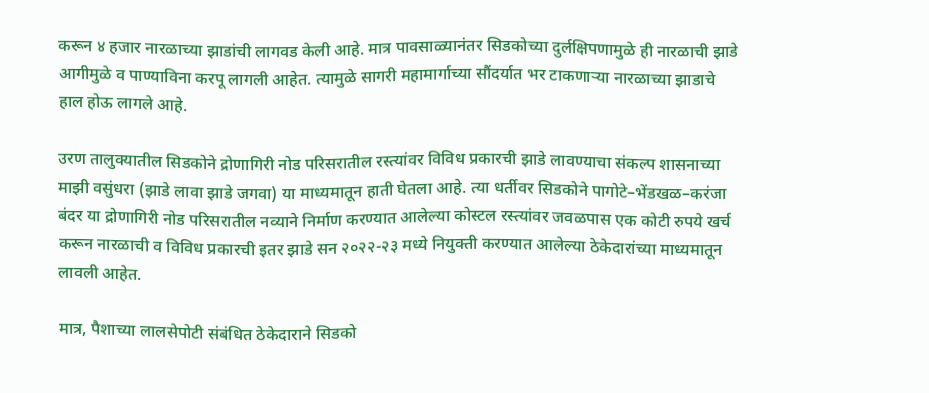करून ४ हजार नारळाच्या झाडांची लागवड केली आहे. मात्र पावसाळ्यानंतर सिडकोच्या दुर्लक्षिपणामुळे ही नारळाची झाडे आगीमुळे व पाण्याविना करपू लागली आहेत. त्यामुळे सागरी महामार्गाच्या सौंदर्यात भर टाकणाऱ्या नारळाच्या झाडाचे हाल होऊ लागले आहे.

उरण तालुक्यातील सिडकोने द्रोणागिरी नोड परिसरातील रस्त्यांवर विविध प्रकारची झाडे लावण्याचा संकल्प शासनाच्या माझी वसुंधरा (झाडे लावा झाडे जगवा) या माध्यमातून हाती घेतला आहे. त्या धर्तीवर सिडकोने पागोटे–भेंडखळ–करंजा बंदर या द्रोणागिरी नोड परिसरातील नव्याने निर्माण करण्यात आलेल्या कोस्टल रस्त्यांवर जवळपास एक कोटी रुपये खर्च करून नारळाची व विविध प्रकारची इतर झाडे सन २०२२-२३ मध्ये नियुक्ती करण्यात आलेल्या ठेकेदारांच्या माध्यमातून लावली आहेत.

मात्र, पैशाच्या लालसेपोटी संबंधित ठेकेदाराने सिडको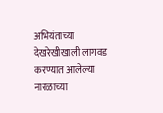अभियंताच्या देखरेखीखाली लागवड करण्यात आलेल्या नारळाच्या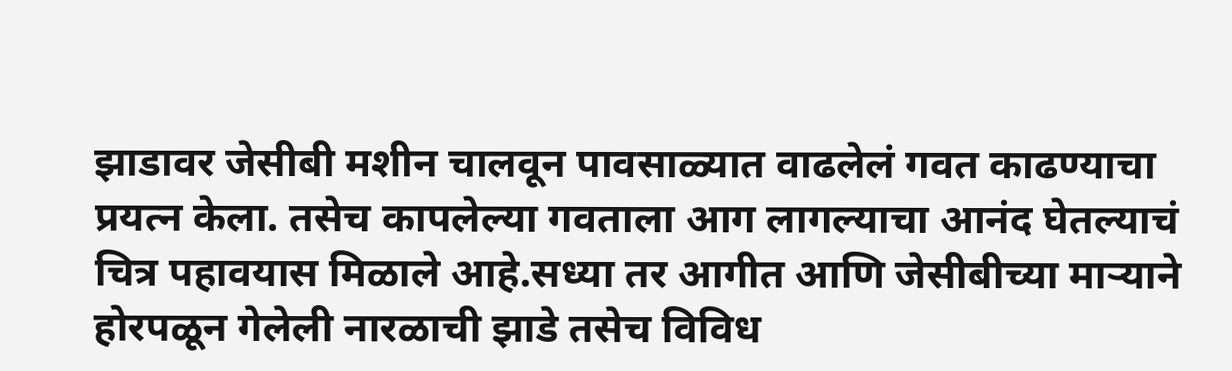झाडावर जेसीबी मशीन चालवून पावसाळ्यात वाढलेलं गवत काढण्याचा प्रयत्न केला. तसेच कापलेल्या गवताला आग लागल्याचा आनंद घेतल्याचं चित्र पहावयास मिळाले आहे.सध्या तर आगीत आणि जेसीबीच्या माऱ्याने होरपळून गेलेली नारळाची झाडे तसेच विविध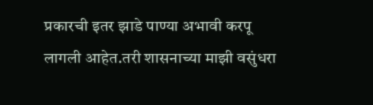प्रकारची इतर झाडे पाण्या अभावी करपू लागली आहेत.तरी शासनाच्या माझी वसुंधरा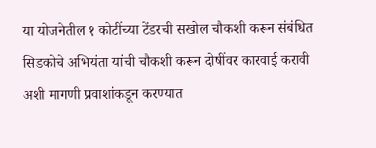या योजनेतील १ कोटींच्या टेंडरची सखोल चौकशी करून संबंधित सिडकोचे अभियंता यांची चौकशी करून दोषींवर कारवाई करावी अशी मागणी प्रवाशांकडून करण्यात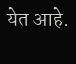येत आहे.